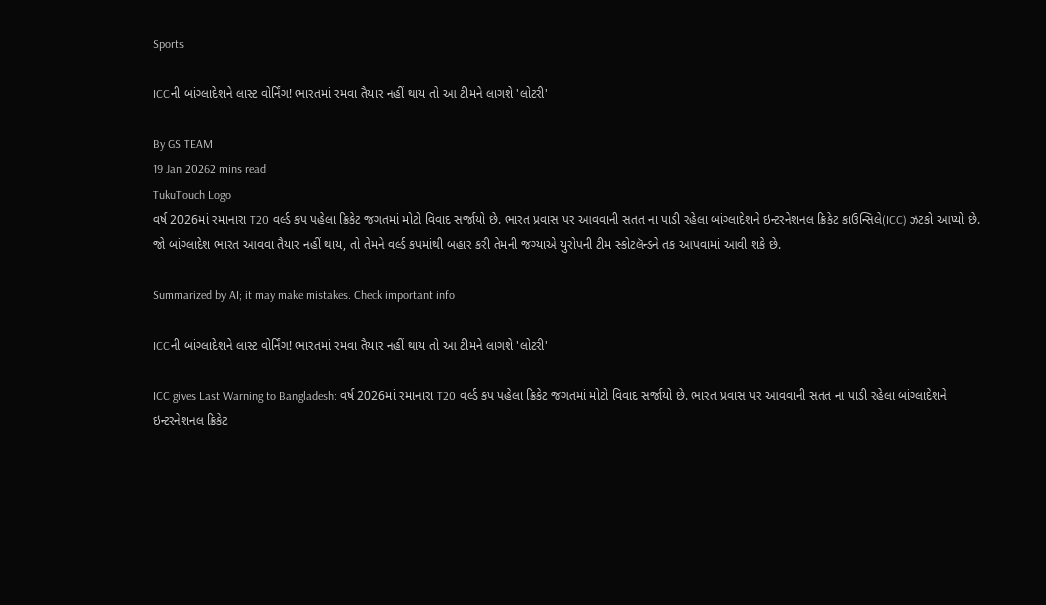Sports

ICCની બાંગ્લાદેશને લાસ્ટ વોર્નિંગ! ભારતમાં રમવા તૈયાર નહીં થાય તો આ ટીમને લાગશે 'લોટરી'

By GS TEAM
19 Jan 20262 mins read
TukuTouch Logo
વર્ષ 2026માં રમાનારા T20 વર્લ્ડ કપ પહેલા ક્રિકેટ જગતમાં મોટો વિવાદ સર્જાયો છે. ભારત પ્રવાસ પર આવવાની સતત ના પાડી રહેલા બાંગ્લાદેશને ઇન્ટરનેશનલ ક્રિકેટ કાઉન્સિલે(ICC) ઝટકો આપ્યો છે. જો બાંગ્લાદેશ ભારત આવવા તૈયાર નહીં થાય, તો તેમને વર્લ્ડ કપમાંથી બહાર કરી તેમની જગ્યાએ યુરોપની ટીમ સ્કોટલૅન્ડને તક આપવામાં આવી શકે છે.

Summarized by AI; it may make mistakes. Check important info

ICCની બાંગ્લાદેશને લાસ્ટ વોર્નિંગ! ભારતમાં રમવા તૈયાર નહીં થાય તો આ ટીમને લાગશે 'લોટરી'

ICC gives Last Warning to Bangladesh: વર્ષ 2026માં રમાનારા T20 વર્લ્ડ કપ પહેલા ક્રિકેટ જગતમાં મોટો વિવાદ સર્જાયો છે. ભારત પ્રવાસ પર આવવાની સતત ના પાડી રહેલા બાંગ્લાદેશને ઇન્ટરનેશનલ ક્રિકેટ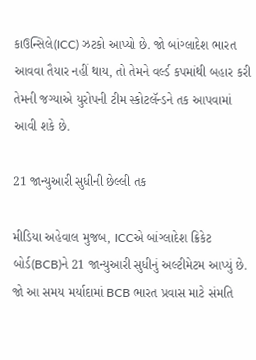કાઉન્સિલે(ICC) ઝટકો આપ્યો છે. જો બાંગ્લાદેશ ભારત આવવા તૈયાર નહીં થાય, તો તેમને વર્લ્ડ કપમાંથી બહાર કરી તેમની જગ્યાએ યુરોપની ટીમ સ્કોટલૅન્ડને તક આપવામાં આવી શકે છે.

21 જાન્યુઆરી સુધીની છેલ્લી તક

મીડિયા અહેવાલ મુજબ, ICCએ બાંગ્લાદેશ ક્રિકેટ બોર્ડ(BCB)ને 21 જાન્યુઆરી સુધીનું અલ્ટીમેટમ આપ્યું છે. જો આ સમય મર્યાદામાં BCB ભારત પ્રવાસ માટે સંમતિ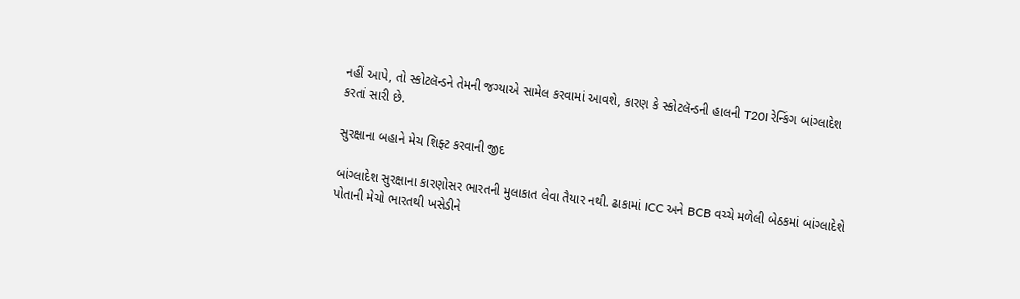નહીં આપે, તો સ્કોટલૅન્ડને તેમની જગ્યાએ સામેલ કરવામાં આવશે, કારણ કે સ્કોટલૅન્ડની હાલની T20I રેન્કિંગ બાંગ્લાદેશ કરતાં સારી છે.

સુરક્ષાના બહાને મેચ શિફ્ટ કરવાની જીદ

બાંગ્લાદેશ સુરક્ષાના કારણોસર ભારતની મુલાકાત લેવા તૈયાર નથી. ઢાકામાં ICC અને BCB વચ્ચે મળેલી બેઠકમાં બાંગ્લાદેશે પોતાની મેચો ભારતથી ખસેડીને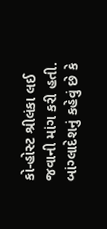કો-હોસ્ટ શ્રીલંકા લઈ જવાની માંગ કરી હતી. બાંગ્લાદેશનું કહેવું છે કે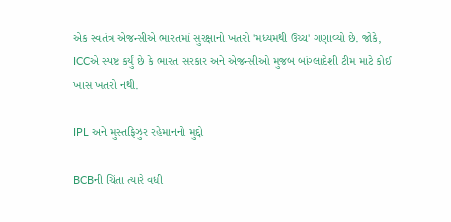એક સ્વતંત્ર એજન્સીએ ભારતમાં સુરક્ષાનો ખતરો 'મધ્યમથી ઉચ્ચ' ગણાવ્યો છે. જોકે, ICCએ સ્પષ્ટ કર્યું છે કે ભારત સરકાર અને એજન્સીઓ મુજબ બાંગ્લાદેશી ટીમ માટે કોઈ ખાસ ખતરો નથી.

IPL અને મુસ્તફિઝુર રહેમાનનો મુદ્દો

BCBની ચિંતા ત્યારે વધી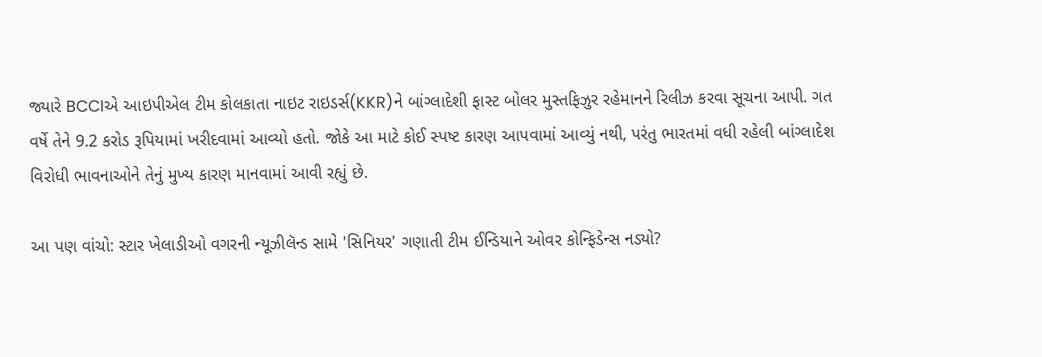જ્યારે BCCIએ આઇપીએલ ટીમ કોલકાતા નાઇટ રાઇડર્સ(KKR)ને બાંગ્લાદેશી ફાસ્ટ બોલર મુસ્તફિઝુર રહેમાનને રિલીઝ કરવા સૂચના આપી. ગત વર્ષે તેને 9.2 કરોડ રૂપિયામાં ખરીદવામાં આવ્યો હતો. જોકે આ માટે કોઈ સ્પષ્ટ કારણ આપવામાં આવ્યું નથી, પરંતુ ભારતમાં વધી રહેલી બાંગ્લાદેશ વિરોધી ભાવનાઓને તેનું મુખ્ય કારણ માનવામાં આવી રહ્યું છે.

આ પણ વાંચો: સ્ટાર ખેલાડીઓ વગરની ન્યૂઝીલૅન્ડ સામે 'સિનિયર' ગણાતી ટીમ ઈન્ડિયાને ઓવર કોન્ફિડેન્સ નડ્યો?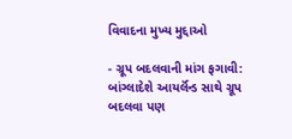વિવાદના મુખ્ય મુદ્દાઓ

- ગ્રૂપ બદલવાની માંગ ફગાવી: બાંગ્લાદેશે આયર્લૅન્ડ સાથે ગ્રૂપ બદલવા પણ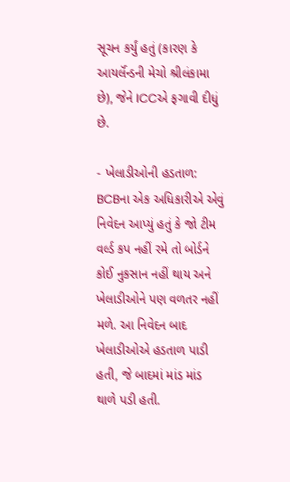સૂચન કર્યું હતું (કારણ કે આયર્લૅન્ડની મેચો શ્રીલંકામા છે), જેને ICCએ ફગાવી દીધું છે.

- ખેલાડીઓની હડતાળ: BCBના એક અધિકારીએ એવું નિવેદન આપ્યું હતું કે જો ટીમ વર્લ્ડ કપ નહીં રમે તો બોર્ડને કોઈ નુકસાન નહીં થાય અને ખેલાડીઓને પણ વળતર નહીં મળે. આ નિવેદન બાદ ખેલાડીઓએ હડતાળ પાડી હતી, જે બાદમાં માંડ માંડ થાળે પડી હતી.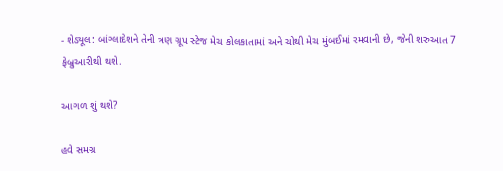- શેડ્યૂલ: બાંગ્લાદેશને તેની ત્રણ ગ્રૂપ સ્ટેજ મેચ કોલકાતામાં અને ચોથી મેચ મુંબઈમાં રમવાની છે, જેની શરુઆત 7 ફેબ્રુઆરીથી થશે.

આગળ શું થશે?

હવે સમગ્ર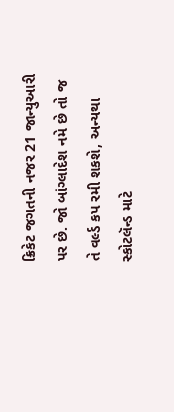ક્રિકેટ જગતની નજર 21 જાન્યુઆરી પર છે. જો બાંગ્લાદેશ નમે છે તો જ તે વર્લ્ડ કપ રમી શકશે, અન્યથા સ્કોટલૅન્ડ માટે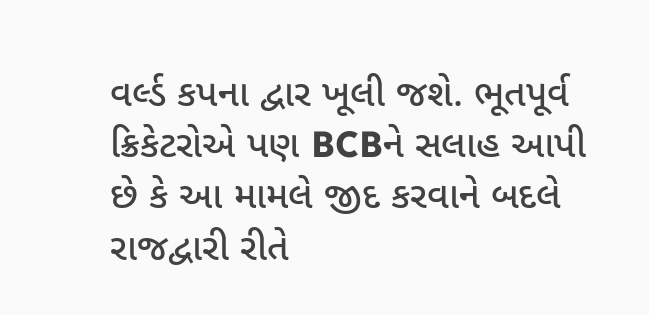વર્લ્ડ કપના દ્વાર ખૂલી જશે. ભૂતપૂર્વ ક્રિકેટરોએ પણ BCBને સલાહ આપી છે કે આ મામલે જીદ કરવાને બદલે રાજદ્વારી રીતે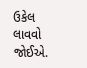ઉકેલ લાવવો જોઈએ.